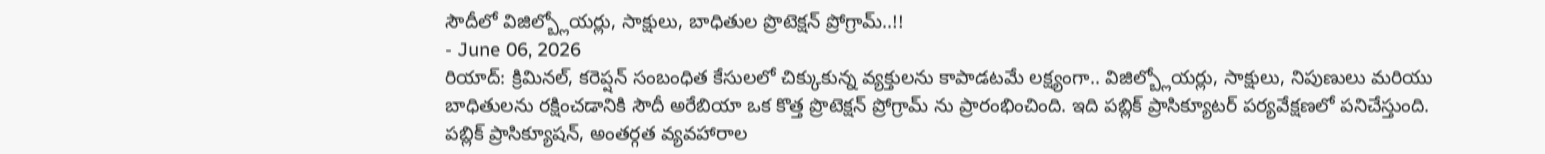సౌదీలో విజిల్బ్లోయర్లు, సాక్షులు, బాధితుల ప్రొటెక్షన్ ప్రోగ్రామ్..!!
- June 06, 2026
రియాద్: క్రిమినల్, కరెప్షన్ సంబంధిత కేసులలో చిక్కుకున్న వ్యక్తులను కాపాడటమే లక్ష్యంగా.. విజిల్బ్లోయర్లు, సాక్షులు, నిపుణులు మరియు బాధితులను రక్షించడానికి సౌదీ అరేబియా ఒక కొత్త ప్రొటెక్షన్ ప్రోగ్రామ్ ను ప్రారంభించింది. ఇది పబ్లిక్ ప్రాసిక్యూటర్ పర్యవేక్షణలో పనిచేస్తుంది. పబ్లిక్ ప్రాసిక్యూషన్, అంతర్గత వ్యవహారాల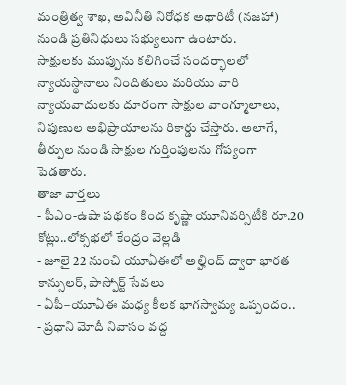మంత్రిత్వ శాఖ, అవినీతి నిరోధక అథారిటీ (నజహా) నుండి ప్రతినిధులు సభ్యులుగా ఉంటారు.
సాక్షులకు ముప్పును కలిగించే సందర్భాలలో న్యాయస్థానాలు నిందితులు మరియు వారి న్యాయవాదులకు దూరంగా సాక్షుల వాంగ్మూలాలు, నిపుణుల అభిప్రాయాలను రికార్డు చేస్తారు. అలాగే, తీర్పుల నుండి సాక్షుల గుర్తింపులను గోప్యంగా పెడతారు.
తాజా వార్తలు
- పీఎం-ఉషా పథకం కింద కృష్ణా యూనివర్సిటీకి రూ.20 కోట్లు..లోక్సభలో కేంద్రం వెల్లడి
- జూలై 22 నుంచి యూఏఈలో అల్హింద్ ద్వారా భారత కాన్సులర్, పాస్పోర్ట్ సేవలు
- ఏపీ–యూఏఈ మధ్య కీలక భాగస్వామ్య ఒప్పందం..
- ప్రధాని మోదీ నివాసం వద్ద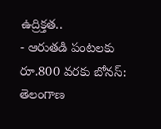ఉద్రిక్తత..
- ఆరుతడి పంటలకు రూ.800 వరకు బోనస్: తెలంగాణ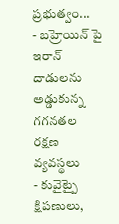ప్రభుత్వం...
- బహ్రెయిన్ పై ఇరాన్ దాడులను అడ్డుకున్న గగనతల రక్షణ వ్యవస్థలు
- కువైట్పై క్షిపణులు,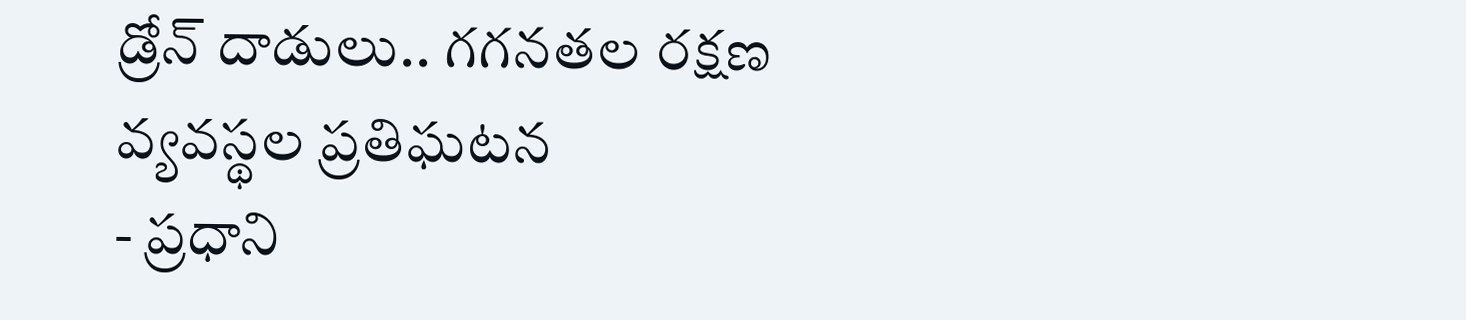డ్రోన్ దాడులు.. గగనతల రక్షణ వ్యవస్థల ప్రతిఘటన
- ప్రధాని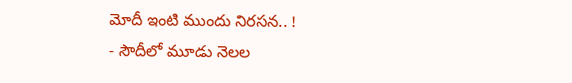మోదీ ఇంటి ముందు నిరసన.. !
- సౌదీలో మూడు నెలల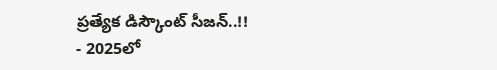ప్రత్యేక డిస్కౌంట్ సీజన్..!!
- 2025లో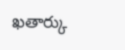ఖతార్కు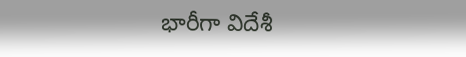భారీగా విదేశీ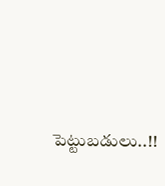పెట్టుబడులు..!!